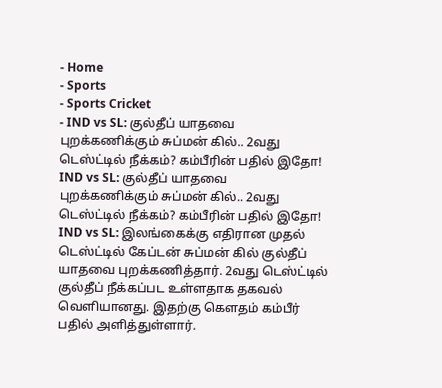- Home
- Sports
- Sports Cricket
- IND vs SL: குல்தீப் யாதவை புறக்கணிக்கும் சுப்மன் கில்.. 2வது டெஸ்ட்டில் நீக்கம்? கம்பீரின் பதில் இதோ!
IND vs SL: குல்தீப் யாதவை புறக்கணிக்கும் சுப்மன் கில்.. 2வது டெஸ்ட்டில் நீக்கம்? கம்பீரின் பதில் இதோ!
IND vs SL: இலங்கைக்கு எதிரான முதல் டெஸ்ட்டில் கேப்டன் சுப்மன் கில் குல்தீப் யாதவை புறக்கணித்தார். 2வது டெஸ்ட்டில் குல்தீப் நீக்கப்பட உள்ளதாக தகவல் வெளியானது. இதற்கு கெளதம் கம்பீர் பதில் அளித்துள்ளார்.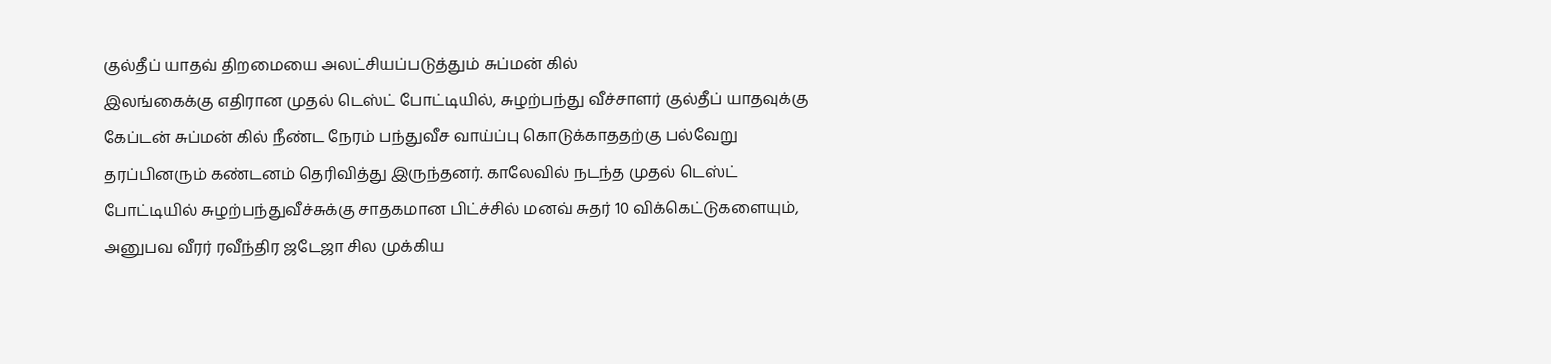குல்தீப் யாதவ் திறமையை அலட்சியப்படுத்தும் சுப்மன் கில்
இலங்கைக்கு எதிரான முதல் டெஸ்ட் போட்டியில், சுழற்பந்து வீச்சாளர் குல்தீப் யாதவுக்கு கேப்டன் சுப்மன் கில் நீண்ட நேரம் பந்துவீச வாய்ப்பு கொடுக்காததற்கு பல்வேறு தரப்பினரும் கண்டனம் தெரிவித்து இருந்தனர். காலேவில் நடந்த முதல் டெஸ்ட் போட்டியில் சுழற்பந்துவீச்சுக்கு சாதகமான பிட்ச்சில் மனவ் சுதர் 10 விக்கெட்டுகளையும், அனுபவ வீரர் ரவீந்திர ஜடேஜா சில முக்கிய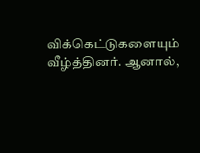விக்கெட்டுகளையும் வீழ்த்தினர். ஆனால்,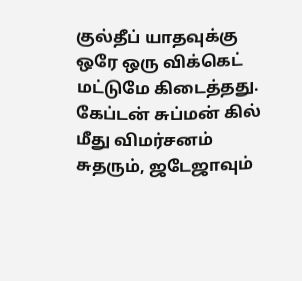குல்தீப் யாதவுக்கு ஒரே ஒரு விக்கெட் மட்டுமே கிடைத்தது.
கேப்டன் சுப்மன் கில் மீது விமர்சனம்
சுதரும், ஜடேஜாவும்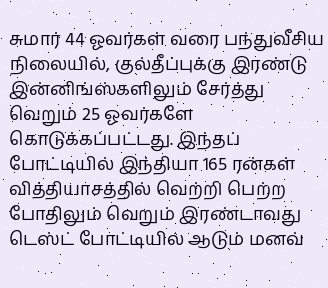சுமார் 44 ஓவர்கள் வரை பந்துவீசிய நிலையில், குல்தீப்புக்கு இரண்டு இன்னிங்ஸ்களிலும் சேர்த்து வெறும் 25 ஓவர்களே கொடுக்கப்பட்டது. இந்தப் போட்டியில் இந்தியா 165 ரன்கள் வித்தியாசத்தில் வெற்றி பெற்ற போதிலும் வெறும் இரண்டாவது டெஸ்ட் போட்டியில் ஆடும் மனவ்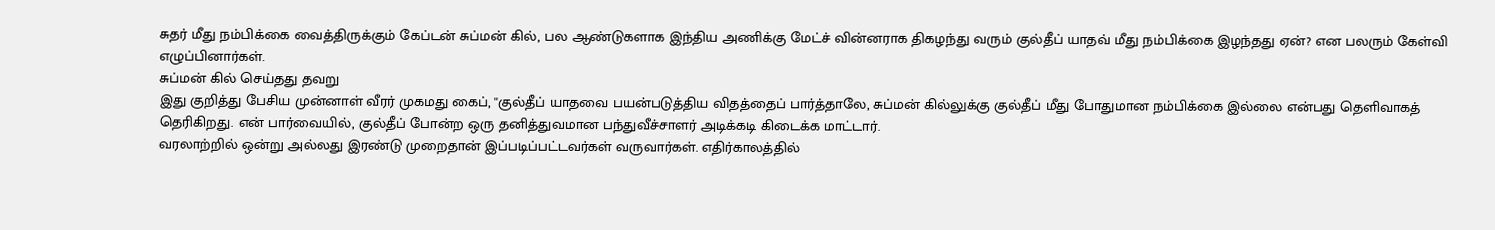சுதர் மீது நம்பிக்கை வைத்திருக்கும் கேப்டன் சுப்மன் கில், பல ஆண்டுகளாக இந்திய அணிக்கு மேட்ச் வின்னராக திகழந்து வரும் குல்தீப் யாதவ் மீது நம்பிக்கை இழந்தது ஏன்? என பலரும் கேள்வி எழுப்பினார்கள்.
சுப்மன் கில் செய்தது தவறு
இது குறித்து பேசிய முன்னாள் வீரர் முகமது கைப், ''குல்தீப் யாதவை பயன்படுத்திய விதத்தைப் பார்த்தாலே, சுப்மன் கில்லுக்கு குல்தீப் மீது போதுமான நம்பிக்கை இல்லை என்பது தெளிவாகத் தெரிகிறது. என் பார்வையில், குல்தீப் போன்ற ஒரு தனித்துவமான பந்துவீச்சாளர் அடிக்கடி கிடைக்க மாட்டார்.
வரலாற்றில் ஒன்று அல்லது இரண்டு முறைதான் இப்படிப்பட்டவர்கள் வருவார்கள். எதிர்காலத்தில்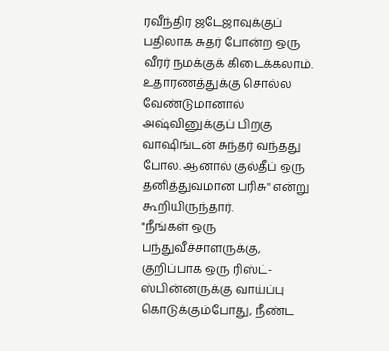ரவீந்திர ஜடேஜாவுக்குப் பதிலாக சுதர் போன்ற ஒரு வீரர் நமக்குக் கிடைக்கலாம். உதாரணத்துக்கு சொல்ல வேண்டுமானால் அஷ்வினுக்குப் பிறகு வாஷிங்டன் சுந்தர் வந்தது போல. ஆனால் குல்தீப் ஒரு தனித்துவமான பரிசு'' என்று கூறியிருந்தார்.
"நீங்கள் ஒரு பந்துவீச்சாளருக்கு, குறிப்பாக ஒரு ரிஸ்ட்-ஸ்பின்னருக்கு வாய்ப்பு கொடுக்கும்போது, நீண்ட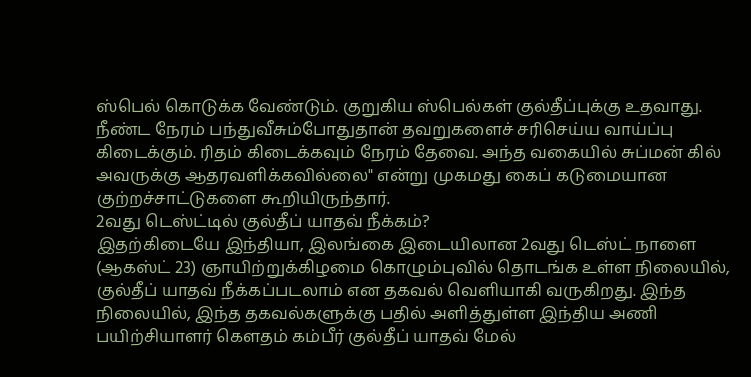ஸ்பெல் கொடுக்க வேண்டும். குறுகிய ஸ்பெல்கள் குல்தீப்புக்கு உதவாது. நீண்ட நேரம் பந்துவீசும்போதுதான் தவறுகளைச் சரிசெய்ய வாய்ப்பு கிடைக்கும். ரிதம் கிடைக்கவும் நேரம் தேவை. அந்த வகையில் சுப்மன் கில் அவருக்கு ஆதரவளிக்கவில்லை" என்று முகமது கைப் கடுமையான குற்றச்சாட்டுகளை கூறியிருந்தார்.
2வது டெஸ்ட்டில் குல்தீப் யாதவ் நீக்கம்?
இதற்கிடையே இந்தியா, இலங்கை இடையிலான 2வது டெஸ்ட் நாளை (ஆகஸ்ட் 23) ஞாயிற்றுக்கிழமை கொழும்புவில் தொடங்க உள்ள நிலையில், குல்தீப் யாதவ் நீக்கப்படலாம் என தகவல் வெளியாகி வருகிறது. இந்த நிலையில், இந்த தகவல்களுக்கு பதில் அளித்துள்ள இந்திய அணி பயிற்சியாளர் கெளதம் கம்பீர் குல்தீப் யாதவ் மேல்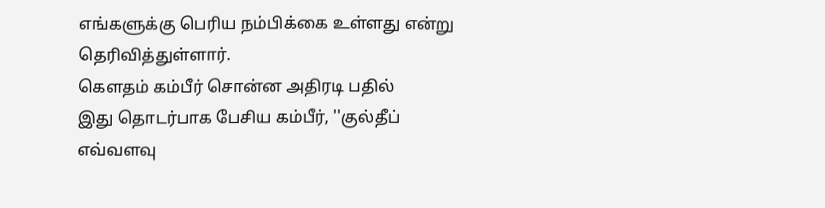எங்களுக்கு பெரிய நம்பிக்கை உள்ளது என்று தெரிவித்துள்ளார்.
கெளதம் கம்பீர் சொன்ன அதிரடி பதில்
இது தொடர்பாக பேசிய கம்பீர், ''குல்தீப் எவ்வளவு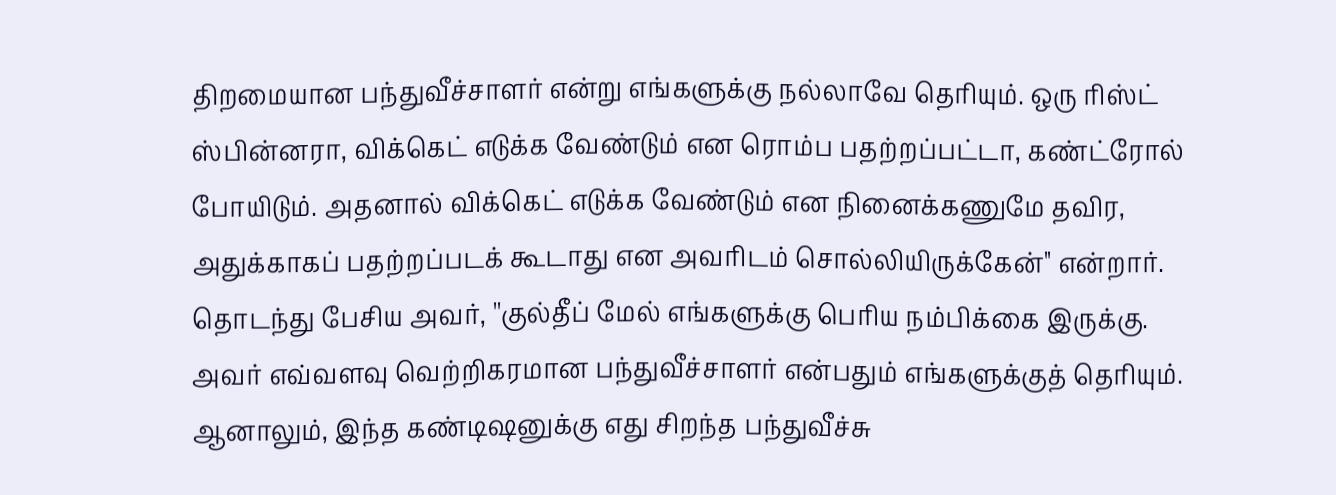திறமையான பந்துவீச்சாளர் என்று எங்களுக்கு நல்லாவே தெரியும். ஒரு ரிஸ்ட் ஸ்பின்னரா, விக்கெட் எடுக்க வேண்டும் என ரொம்ப பதற்றப்பட்டா, கண்ட்ரோல் போயிடும். அதனால் விக்கெட் எடுக்க வேண்டும் என நினைக்கணுமே தவிர, அதுக்காகப் பதற்றப்படக் கூடாது என அவரிடம் சொல்லியிருக்கேன்'' என்றார்.
தொடந்து பேசிய அவர், ''குல்தீப் மேல் எங்களுக்கு பெரிய நம்பிக்கை இருக்கு. அவர் எவ்வளவு வெற்றிகரமான பந்துவீச்சாளர் என்பதும் எங்களுக்குத் தெரியும். ஆனாலும், இந்த கண்டிஷனுக்கு எது சிறந்த பந்துவீச்சு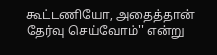கூட்டணியோ, அதைத்தான் தேர்வு செய்வோம்'' என்று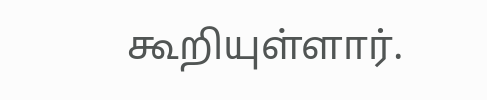கூறியுள்ளார்.